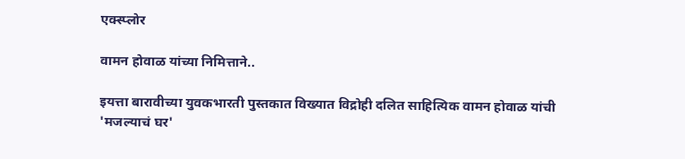एक्स्प्लोर

वामन होवाळ यांच्या निमित्ताने..

इयत्ता बारावीच्या युवकभारती पुस्तकात विख्यात विद्रोही दलित साहित्यिक वामन होवाळ यांची 'मजल्याचं घर'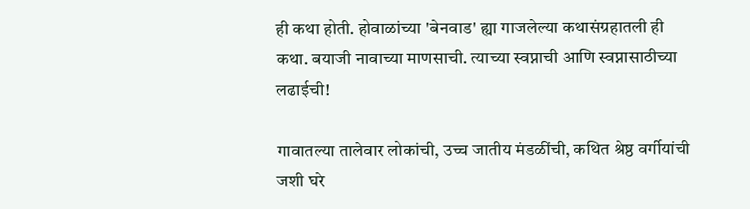ही कथा होती. होवाळांच्या 'बेनवाड' ह्या गाजलेल्या कथासंग्रहातली ही कथा. बयाजी नावाच्या माणसाची. त्याच्या स्वप्नाची आणि स्वप्नासाठीच्या लढाईची!

गावातल्या तालेवार लोकांची, उच्च जातीय मंडळींची, कथित श्रेष्ठ वर्गीयांची जशी घरे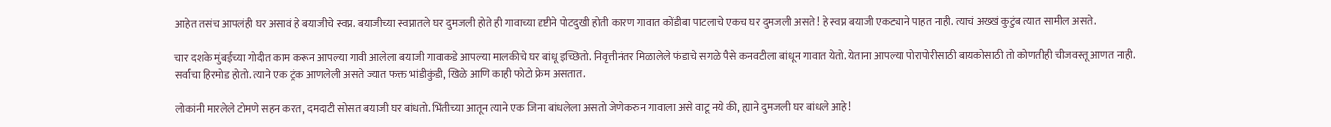आहेत तसंच आपलंही घर असावं हे बयाजीचे स्वप्न. बयाजीच्या स्वप्नातले घर दुमजली होते ही गावाच्या दृष्टीने पोटदुखी होती कारण गावात कोंडीबा पाटलाचे एकच घर दुमजली असते! हे स्वप्न बयाजी एकट्याने पाहत नाही. त्याचं अख्खं कुटुंब त्यात सामील असते.

चार दशके मुंबईच्या गोदीत काम करून आपल्या गावी आलेला बयाजी गावाकडे आपल्या मालकीचे घर बांधू इच्छितो. निवृत्तीनंतर मिळालेले फंडाचे सगळे पैसे कनवटीला बांधून गावात येतो. येताना आपल्या पोरापोरीसाठी बायकोसाठी तो कोणतीही चीजवस्तू आणत नाही. सर्वांचा हिरमोड होतो. त्याने एक ट्रंक आणलेली असते ज्यात फक्त भांडीकुंडी, खिळे आणि काही फोटो फ्रेम असतात.

लोकांनी मारलेले टोमणे सहन करत, दमदाटी सोसत बयाजी घर बांधतो. भिंतीच्या आतून त्याने एक जिना बांधलेला असतो जेणेकरुन गावाला असे वाटू नये की, ह्याने दुमजली घर बांधले आहे!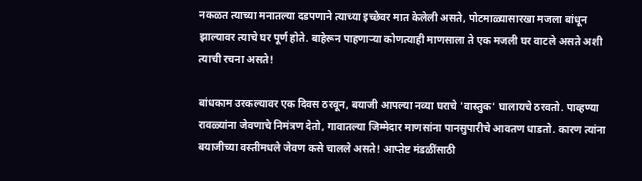नकळत त्याच्या मनातल्या दडपणाने त्याच्या इच्छेवर मात केलेली असते, पोटमाळ्यासारखा मजला बांधून झाल्यावर त्याचे घर पूर्ण होते. बाहेरून पाहणाऱ्या कोणत्याही माणसाला ते एक मजली घर वाटले असते अशी त्याची रचना असते!

बांधकाम उरकल्यावर एक दिवस ठरवून, बयाजी आपल्या नव्या घराचे 'वास्तुक' घालायचे ठरवतो. पाव्हण्या रावळ्यांना जेवणाचे निमंत्रण देतो, गावातल्या जिम्मेदार माणसांना पानसुपारीचे आवतण धाडतो. कारण त्यांना बयाजीच्या वस्तीमधले जेवण कसे चालले असते! आप्तेष्ट मंडळींसाठी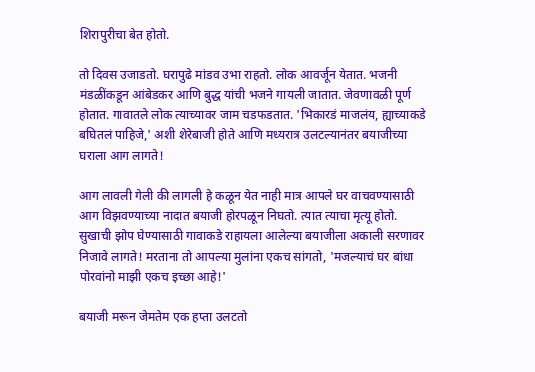शिरापुरीचा बेत होतो.

तो दिवस उजाडतो. घरापुढे मांडव उभा राहतो. लोक आवर्जून येतात. भजनी मंडळींकडून आंबेडकर आणि बुद्ध यांची भजने गायली जातात. जेवणावळी पूर्ण होतात. गावातले लोक त्याच्यावर जाम चडफडतात. 'भिकारडं माजलंय, ह्याच्याकडे बघितलं पाहिजे,' अशी शेरेबाजी होते आणि मध्यरात्र उलटल्यानंतर बयाजीच्या घराला आग लागते!

आग लावली गेली की लागली हे कळून येत नाही मात्र आपले घर वाचवण्यासाठी आग विझवण्याच्या नादात बयाजी होरपळून निघतो. त्यात त्याचा मृत्यू होतो. सुखाची झोप घेण्यासाठी गावाकडे राहायला आलेल्या बयाजीला अकाली सरणावर निजावे लागते! मरताना तो आपल्या मुलांना एकच सांगतो, 'मजल्याचं घर बांधा पोरवांनो माझी एकच इच्छा आहे!'

बयाजी मरून जेमतेम एक हप्ता उलटतो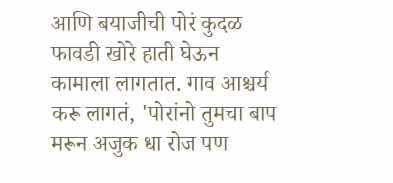आणि बयाजीची पोरं कुदळ फावडी खोरे हाती घेऊन कामाला लागतात. गाव आश्चर्य करू लागतं, 'पोरांनो तुमचा बाप मरून अजुक धा रोज पण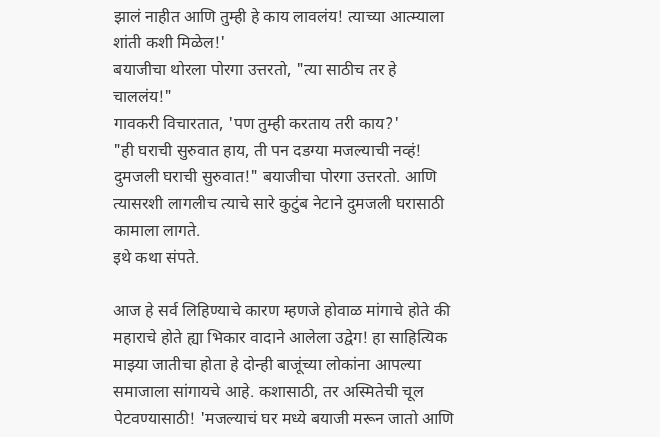झालं नाहीत आणि तुम्ही हे काय लावलंय! त्याच्या आत्म्याला शांती कशी मिळेल!'
बयाजीचा थोरला पोरगा उत्तरतो, "त्या साठीच तर हे चाललंय!"
गावकरी विचारतात, 'पण तुम्ही करताय तरी काय?'
"ही घराची सुरुवात हाय, ती पन दडग्या मजल्याची नव्हं! दुमजली घराची सुरुवात!" बयाजीचा पोरगा उत्तरतो. आणि त्यासरशी लागलीच त्याचे सारे कुटुंब नेटाने दुमजली घरासाठी कामाला लागते.
इथे कथा संपते.

आज हे सर्व लिहिण्याचे कारण म्हणजे होवाळ मांगाचे होते की महाराचे होते ह्या भिकार वादाने आलेला उद्वेग! हा साहित्यिक माझ्या जातीचा होता हे दोन्ही बाजूंच्या लोकांना आपल्या समाजाला सांगायचे आहे. कशासाठी, तर अस्मितेची चूल पेटवण्यासाठी! 'मजल्याचं घर मध्ये बयाजी मरून जातो आणि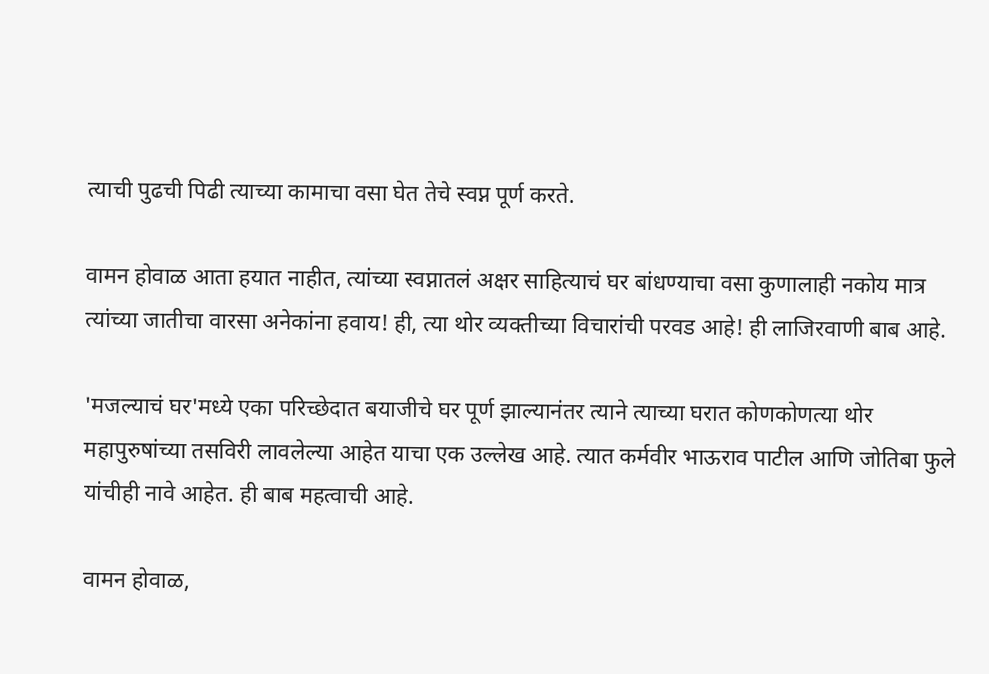त्याची पुढची पिढी त्याच्या कामाचा वसा घेत तेचे स्वप्न पूर्ण करते.

वामन होवाळ आता हयात नाहीत, त्यांच्या स्वप्नातलं अक्षर साहित्याचं घर बांधण्याचा वसा कुणालाही नकोय मात्र त्यांच्या जातीचा वारसा अनेकांना हवाय! ही, त्या थोर व्यक्तीच्या विचारांची परवड आहे! ही लाजिरवाणी बाब आहे.

'मजल्याचं घर'मध्ये एका परिच्छेदात बयाजीचे घर पूर्ण झाल्यानंतर त्याने त्याच्या घरात कोणकोणत्या थोर महापुरुषांच्या तसविरी लावलेल्या आहेत याचा एक उल्लेख आहे. त्यात कर्मवीर भाऊराव पाटील आणि जोतिबा फुले यांचीही नावे आहेत. ही बाब महत्वाची आहे.

वामन होवाळ,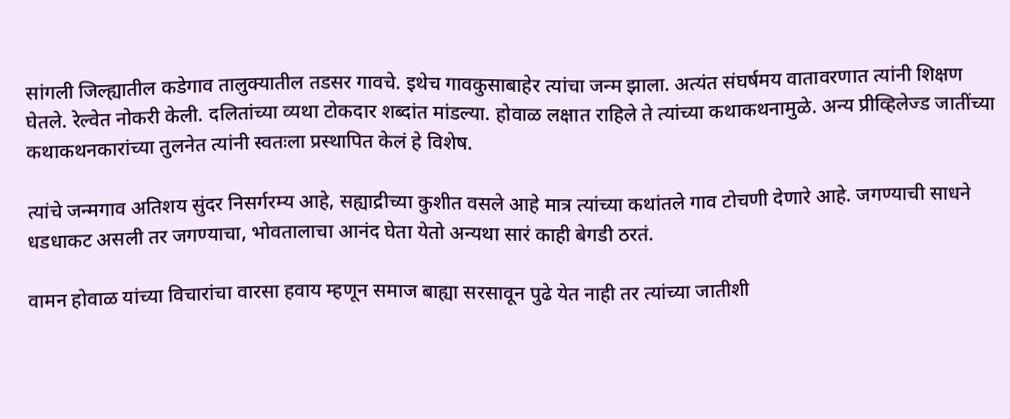सांगली जिल्ह्यातील कडेगाव तालुक्यातील तडसर गावचे. इथेच गावकुसाबाहेर त्यांचा जन्म झाला. अत्यंत संघर्षमय वातावरणात त्यांनी शिक्षण घेतले. रेल्वेत नोकरी केली. दलितांच्या व्यथा टोकदार शब्दांत मांडल्या. होवाळ लक्षात राहिले ते त्यांच्या कथाकथनामुळे. अन्य प्रीव्हिलेज्ड जातींच्या कथाकथनकारांच्या तुलनेत त्यांनी स्वतःला प्रस्थापित केलं हे विशेष.

त्यांचे जन्मगाव अतिशय सुंदर निसर्गरम्य आहे, सह्याद्रीच्या कुशीत वसले आहे मात्र त्यांच्या कथांतले गाव टोचणी देणारे आहे. जगण्याची साधने धडधाकट असली तर जगण्याचा, भोवतालाचा आनंद घेता येतो अन्यथा सारं काही बेगडी ठरतं.

वामन होवाळ यांच्या विचारांचा वारसा हवाय म्हणून समाज बाह्या सरसावून पुढे येत नाही तर त्यांच्या जातीशी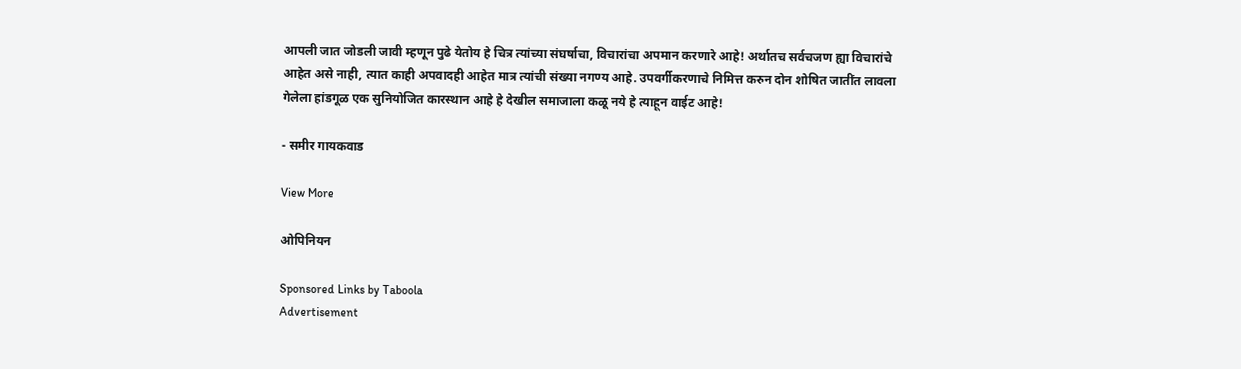आपली जात जोडली जावी म्हणून पुढे येतोय हे चित्र त्यांच्या संघर्षाचा, विचारांचा अपमान करणारे आहे! अर्थातच सर्वचजण ह्या विचारांचे आहेत असे नाही, त्यात काही अपवादही आहेत मात्र त्यांची संख्या नगण्य आहे. उपवर्गीकरणाचे निमित्त करुन दोन शोषित जातींत लावला गेलेला हांडगूळ एक सुनियोजित कारस्थान आहे हे देखील समाजाला कळू नये हे त्याहून वाईट आहे!

- समीर गायकवाड

View More

ओपिनियन

Sponsored Links by Taboola
Advertisement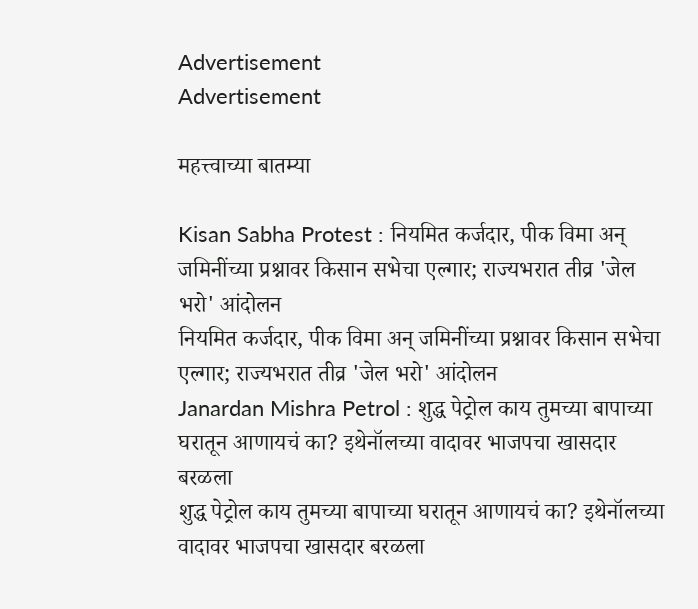Advertisement
Advertisement

महत्त्वाच्या बातम्या

Kisan Sabha Protest : नियमित कर्जदार, पीक विमा अन् जमिनींच्या प्रश्नावर किसान सभेचा एल्गार; राज्यभरात तीव्र 'जेल भरो' आंदोलन
नियमित कर्जदार, पीक विमा अन् जमिनींच्या प्रश्नावर किसान सभेचा एल्गार; राज्यभरात तीव्र 'जेल भरो' आंदोलन
Janardan Mishra Petrol : शुद्ध पेट्रोल काय तुमच्या बापाच्या घरातून आणायचं का? इथेनॉलच्या वादावर भाजपचा खासदार बरळला
शुद्ध पेट्रोल काय तुमच्या बापाच्या घरातून आणायचं का? इथेनॉलच्या वादावर भाजपचा खासदार बरळला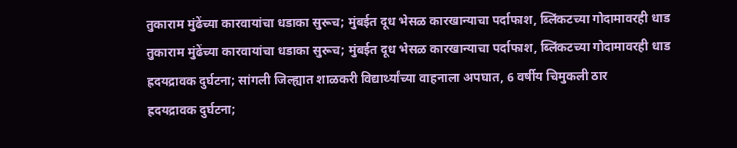तुकाराम मुंढेंच्या कारवायांचा धडाका सुरूच; मुंबईत दूध भेसळ कारखान्याचा पर्दाफाश, ब्लिंकटच्या गोदामावरही धाड
तुकाराम मुंढेंच्या कारवायांचा धडाका सुरूच; मुंबईत दूध भेसळ कारखान्याचा पर्दाफाश, ब्लिंकटच्या गोदामावरही धाड
ह्रदयद्रावक दुर्घटना; सांगली जिल्ह्यात शाळकरी विद्यार्थ्यांच्या वाहनाला अपघात, 6 वर्षीय चिमुकली ठार
ह्रदयद्रावक दुर्घटना;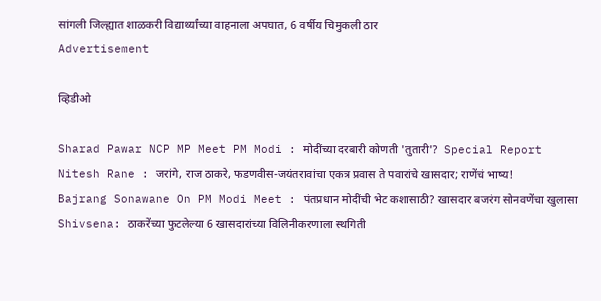सांगली जिल्ह्यात शाळकरी विद्यार्थ्यांच्या वाहनाला अपघात, 6 वर्षीय चिमुकली ठार
Advertisement

व्हिडीओ

Sharad Pawar NCP MP Meet PM Modi : मोदींच्या दरबारी कोणती 'तुतारी'?  Special Report
Nitesh Rane : जरांगे, राज ठाकरे, फडणवीस-जयंतरावांचा एकत्र प्रवास ते पवारांचे खासदार; राणेंचं भाष्य!
Bajrang Sonawane On PM Modi Meet : पंतप्रधान मोदींची भेट कशासाठी? खासदार बजरंग सोनवणेंचा खुलासा
Shivsena: ठाकरेंच्या फुटलेल्या 6 खासदारांच्या विलिनीकरणाला स्थगिती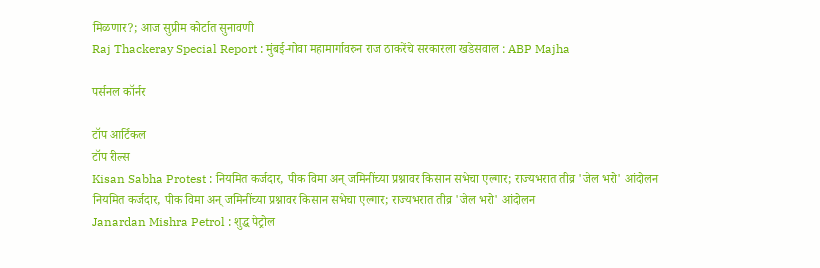मिळणार?; आज सुप्रीम कोर्टात सुनावणी
Raj Thackeray Special Report : मुंबई-गोवा महामार्गावरुन राज ठाकरेंचे सरकारला खडेसवाल : ABP Majha

पर्सनल कॉर्नर

टॉप आर्टिकल
टॉप रील्स
Kisan Sabha Protest : नियमित कर्जदार, पीक विमा अन् जमिनींच्या प्रश्नावर किसान सभेचा एल्गार; राज्यभरात तीव्र 'जेल भरो' आंदोलन
नियमित कर्जदार, पीक विमा अन् जमिनींच्या प्रश्नावर किसान सभेचा एल्गार; राज्यभरात तीव्र 'जेल भरो' आंदोलन
Janardan Mishra Petrol : शुद्ध पेट्रोल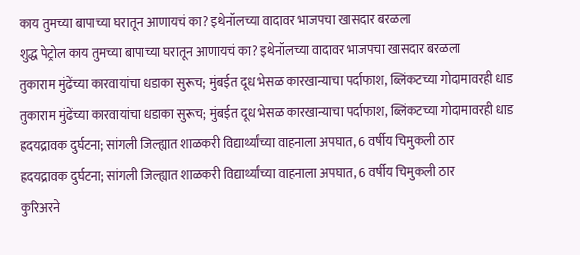काय तुमच्या बापाच्या घरातून आणायचं का? इथेनॉलच्या वादावर भाजपचा खासदार बरळला
शुद्ध पेट्रोल काय तुमच्या बापाच्या घरातून आणायचं का? इथेनॉलच्या वादावर भाजपचा खासदार बरळला
तुकाराम मुंढेंच्या कारवायांचा धडाका सुरूच; मुंबईत दूध भेसळ कारखान्याचा पर्दाफाश, ब्लिंकटच्या गोदामावरही धाड
तुकाराम मुंढेंच्या कारवायांचा धडाका सुरूच; मुंबईत दूध भेसळ कारखान्याचा पर्दाफाश, ब्लिंकटच्या गोदामावरही धाड
ह्रदयद्रावक दुर्घटना; सांगली जिल्ह्यात शाळकरी विद्यार्थ्यांच्या वाहनाला अपघात, 6 वर्षीय चिमुकली ठार
ह्रदयद्रावक दुर्घटना; सांगली जिल्ह्यात शाळकरी विद्यार्थ्यांच्या वाहनाला अपघात, 6 वर्षीय चिमुकली ठार
कुरिअरने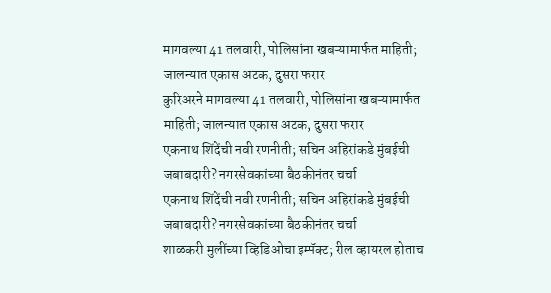मागवल्या 41 तलवारी, पोलिसांना खबऱ्यामार्फत माहिती; जालन्यात एकास अटक, दुसरा फरार
कुरिअरने मागवल्या 41 तलवारी, पोलिसांना खबऱ्यामार्फत माहिती; जालन्यात एकास अटक, दुसरा फरार
एकनाथ शिंदेंची नवी रणनीती; सचिन अहिरांकडे मुंबईची जबाबदारी? नगरसेवकांच्या बैठकीनंतर चर्चा
एकनाथ शिंदेंची नवी रणनीती; सचिन अहिरांकडे मुंबईची जबाबदारी? नगरसेवकांच्या बैठकीनंतर चर्चा
शाळकरी मुलींच्या व्हिडिओचा इम्पॅक्ट; रील व्हायरल होताच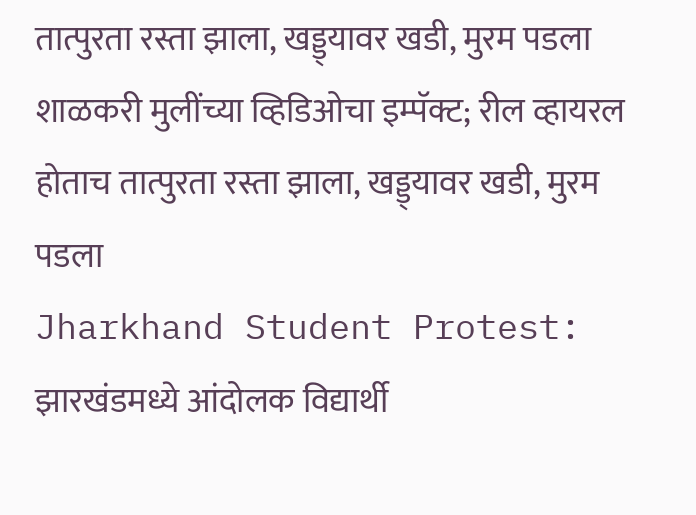तात्पुरता रस्ता झाला, खड्ड्यावर खडी, मुरम पडला
शाळकरी मुलींच्या व्हिडिओचा इम्पॅक्ट; रील व्हायरल होताच तात्पुरता रस्ता झाला, खड्ड्यावर खडी, मुरम पडला
Jharkhand Student Protest: झारखंडमध्ये आंदोलक विद्यार्थी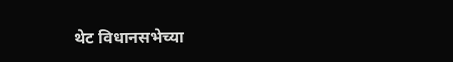थेट विधानसभेच्या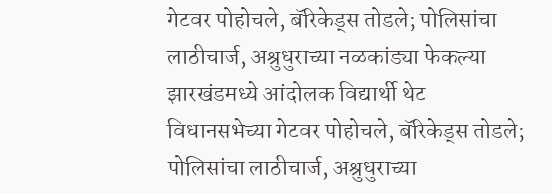गेटवर पोहोचले, बॅरिकेड्स तोडले; पोलिसांचा लाठीचार्ज, अश्रुधुराच्या नळकांड्या फेकल्या
झारखंडमध्ये आंदोलक विद्यार्थी थेट विधानसभेच्या गेटवर पोहोचले, बॅरिकेड्स तोडले; पोलिसांचा लाठीचार्ज, अश्रुधुराच्या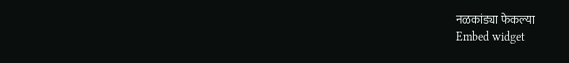नळकांड्या फेकल्या
Embed widget